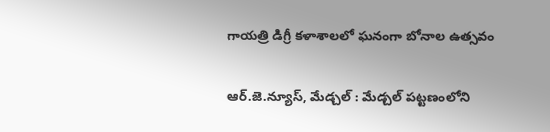గాయత్రి డిగ్రీ కళాశాలలో ఘనంగా బోనాల ఉత్సవం

ఆర్.జె.న్యూస్, మేడ్చల్ : మేడ్చల్ పట్టణంలోని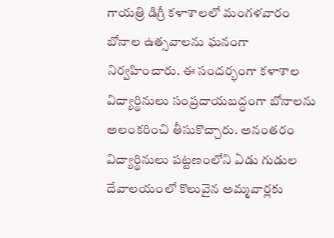గాయత్రి డిగ్రీ కళాశాలలో మంగళవారం బోనాల ఉత్సవాలను ఘనంగా నిర్వహించారు. ఈ సందర్భంగా కళాశాల విద్యార్థినులు సంప్రదాయబద్ధంగా బోనాలను అలంకరించి తీసుకొచ్చారు. అనంతరం విద్యార్థినులు పట్టణంలోని ఏడు గుడుల దేవాలయంలో కొలువైన అమ్మవార్లకు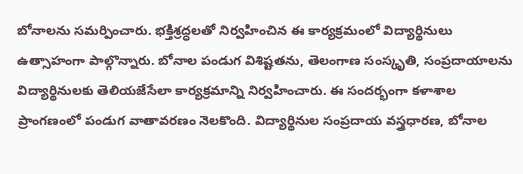బోనాలను సమర్పించారు. భక్తిశ్రద్ధలతో నిర్వహించిన ఈ కార్యక్రమంలో విద్యార్థినులు ఉత్సాహంగా పాల్గొన్నారు. బోనాల పండుగ విశిష్టతను, తెలంగాణ సంస్కృతి, సంప్రదాయాలను విద్యార్థినులకు తెలియజేసేలా కార్యక్రమాన్ని నిర్వహించారు. ఈ సందర్భంగా కళాశాల ప్రాంగణంలో పండుగ వాతావరణం నెలకొంది. విద్యార్థినుల సంప్రదాయ వస్త్రధారణ, బోనాల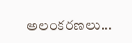అలంకరణలు...